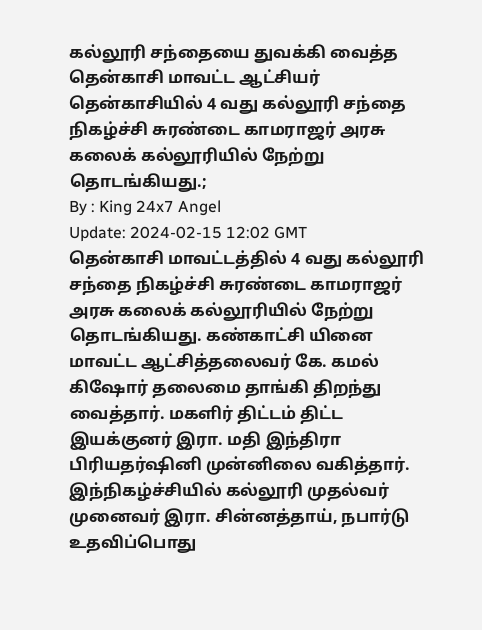கல்லூரி சந்தையை துவக்கி வைத்த தென்காசி மாவட்ட ஆட்சியர்
தென்காசியில் 4 வது கல்லூரி சந்தை நிகழ்ச்சி சுரண்டை காமராஜர் அரசு கலைக் கல்லூரியில் நேற்று தொடங்கியது.;
By : King 24x7 Angel
Update: 2024-02-15 12:02 GMT
தென்காசி மாவட்டத்தில் 4 வது கல்லூரி சந்தை நிகழ்ச்சி சுரண்டை காமராஜர் அரசு கலைக் கல்லூரியில் நேற்று தொடங்கியது. கண்காட்சி யினை மாவட்ட ஆட்சித்தலைவர் கே. கமல் கிஷோர் தலைமை தாங்கி திறந்து வைத்தார். மகளிர் திட்டம் திட்ட இயக்குனர் இரா. மதி இந்திரா பிரியதர்ஷினி முன்னிலை வகித்தார். இந்நிகழ்ச்சியில் கல்லூரி முதல்வர் முனைவர் இரா. சின்னத்தாய், நபார்டு உதவிப்பொது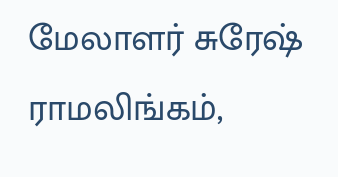மேலாளர் சுரேஷ் ராமலிங்கம்,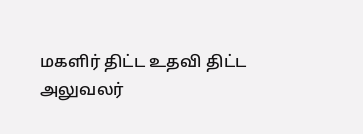மகளிர் திட்ட உதவி திட்ட அலுவலர்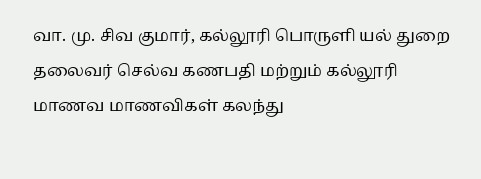வா. மு. சிவ குமார், கல்லூரி பொருளி யல் துறை தலைவர் செல்வ கணபதி மற்றும் கல்லூரி மாணவ மாணவிகள் கலந்து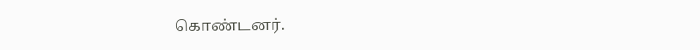கொண்டனர்.